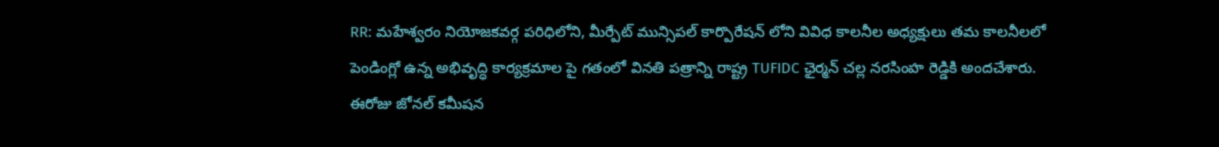RR: మహేశ్వరం నియోజకవర్గ పరిధిలోని, మీర్పేట్ మున్సిపల్ కార్పొరేషన్ లోని వివిధ కాలనీల అధ్యక్షులు తమ కాలనీలలో పెండింగ్లో ఉన్న అభివృద్ధి కార్యక్రమాల పై గతంలో వినతి పత్రాన్ని రాష్ట్ర TUFIDC ఛైర్మన్ చల్ల నరసింహ రెడ్డికి అందచేశారు. ఈరోజు జోనల్ కమీషన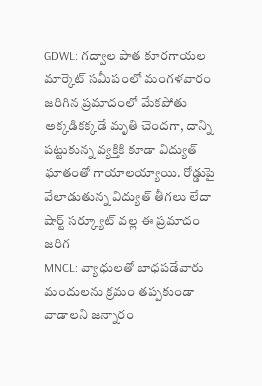GDWL: గద్వాల పాత కూరగాయల మార్కెట్ సమీపంలో మంగళవారం జరిగిన ప్రమాదంలో మేకపోతు అక్కడికక్కడే మృతి చెందగా, దాన్ని పట్టుకున్న వ్యక్తికి కూడా విద్యుత్ ఘాతంతో గాయాలయ్యాయి. రోడ్డుపై వేలాడుతున్న విద్యుత్ తీగలు లేదా షార్ట్ సర్క్యూట్ వల్ల ఈ ప్రమాదం జరిగ
MNCL: వ్యాధులతో బాధపడేవారు మందులను క్రమం తప్పకుండా వాడాలని జన్నారం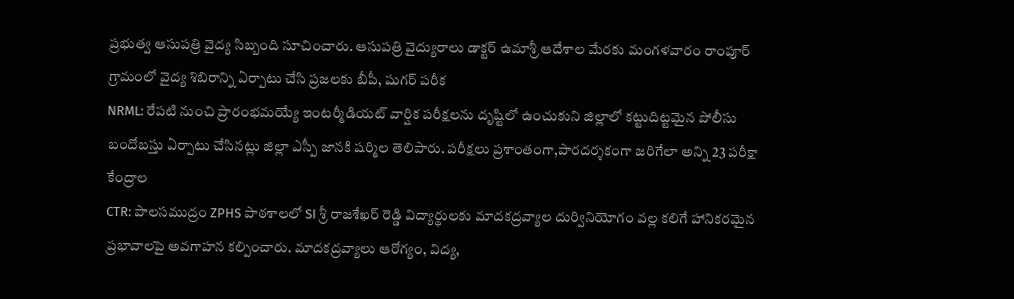ప్రభుత్వ ఆసుపత్రి వైద్య సిబ్బంది సూచించారు. ఆసుపత్రి వైద్యురాలు డాక్టర్ ఉమాశ్రీ ఆదేశాల మేరకు మంగళవారం రాంపూర్ గ్రామంలో వైద్య శిబిరాన్ని ఏర్పాటు చేసి ప్రజలకు బీపీ, షుగర్ పరీక
NRML: రేపటి నుంచి ప్రారంభమయ్యే ఇంటర్మీడియట్ వార్షిక పరీక్షలను దృష్టిలో ఉంచుకుని జిల్లాలో కట్టుదిట్టమైన పోలీసు బందోబస్తు ఏర్పాటు చేసినట్లు జిల్లా ఎస్పీ జానకి షర్మిల తెలిపారు. పరీక్షలు ప్రశాంతంగా,పారదర్శకంగా జరిగేలా అన్ని 23 పరీక్షా కేంద్రాల
CTR: పాలసముద్రం ZPHS పాఠశాలలో SI శ్రీ రాజశేఖర్ రెడ్డి విద్యార్థులకు మాదకద్రవ్యాల దుర్వినియోగం వల్ల కలిగే హానికరమైన ప్రభావాలపై అవగాహన కల్పించారు. మాదకద్రవ్యాలు ఆరోగ్యం, విద్య,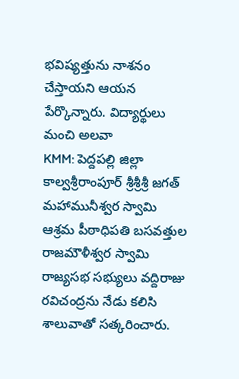భవిష్యత్తును నాశనం చేస్తాయని ఆయన పేర్కొన్నారు. విద్యార్థులు మంచి అలవా
KMM: పెద్దపల్లి జిల్లా కాల్వశ్రీరాంపూర్ శ్రీశ్రీశ్రీ జగత్ మహామునీశ్వర స్వామి ఆశ్రమ పీఠాధిపతి బసవత్తుల రాజమౌళీశ్వర స్వామి రాజ్యసభ సభ్యులు వద్దిరాజు రవిచంద్రను నేడు కలిసి శాలువాతో సత్కరించారు.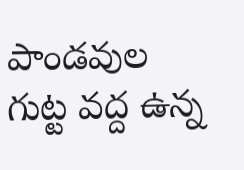పాండవుల గుట్ట వద్ద ఉన్న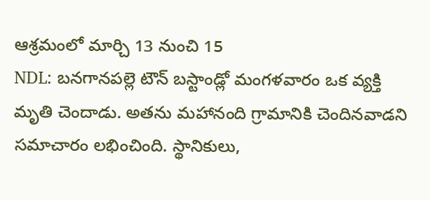ఆశ్రమంలో మార్చి 13 నుంచి 15
NDL: బనగానపల్లె టౌన్ బస్టాండ్లో మంగళవారం ఒక వ్యక్తి మృతి చెందాడు. అతను మహానంది గ్రామానికి చెందినవాడని సమాచారం లభించింది. స్థానికులు,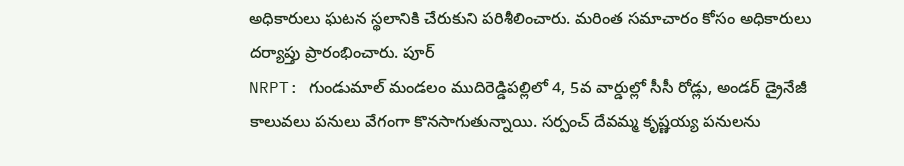అధికారులు ఘటన స్థలానికి చేరుకుని పరిశీలించారు. మరింత సమాచారం కోసం అధికారులు దర్యాప్తు ప్రారంభించారు. పూర్
NRPT: గుండుమాల్ మండలం ముదిరెడ్డిపల్లిలో 4, 5వ వార్డుల్లో సీసీ రోడ్లు, అండర్ డ్రైనేజీ కాలువలు పనులు వేగంగా కొనసాగుతున్నాయి. సర్పంచ్ దేవమ్మ కృష్ణయ్య పనులను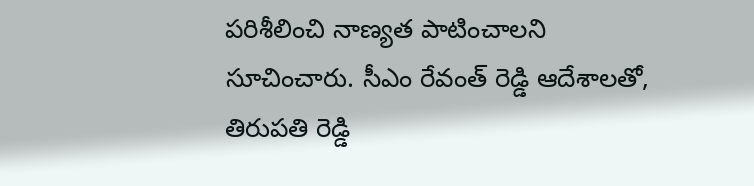పరిశీలించి నాణ్యత పాటించాలని సూచించారు. సీఎం రేవంత్ రెడ్డి ఆదేశాలతో, తిరుపతి రెడ్డి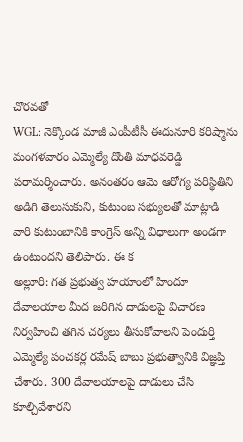చొరవతో
WGL: నెక్కొండ మాజీ ఎంపీటీసీ ఈదునూరి కరిష్మాను మంగళవారం ఎమ్మెల్యే దొంతి మాధవరెడ్డి పరామర్శించారు. అనంతరం ఆమె ఆరోగ్య పరిస్థితిని అడిగి తెలుసుకుని, కుటుంబ సభ్యులతో మాట్లాడి వారి కుటుంబానికి కాంగ్రెస్ అన్ని విధాలుగా అండగా ఉంటుందని తెలిపారు. ఈ క
అల్లూరి: గత ప్రభుత్వ హయాంలో హిందూ దేవాలయాల మీద జరిగిన దాడులపై విచారణ నిర్వహించి తగిన చర్యలు తీసుకోవాలని పెందుర్తి ఎమ్మెల్యే పంచకర్ల రమేష్ బాబు ప్రభుత్వానికి విజ్ఞప్తి చేశారు. 300 దేవాలయాలపై దాడులు చేసి కూల్చివేశారని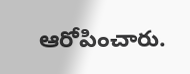ఆరోపించారు.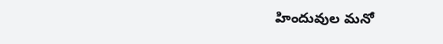హిందువుల మనో